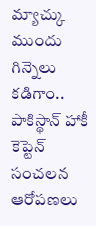మ్యాచ్కు ముందు గిన్నెలు కడిగాం.. పాకిస్థాన్ హాకీ కెప్టెన్ సంచలన ఆరోపణలు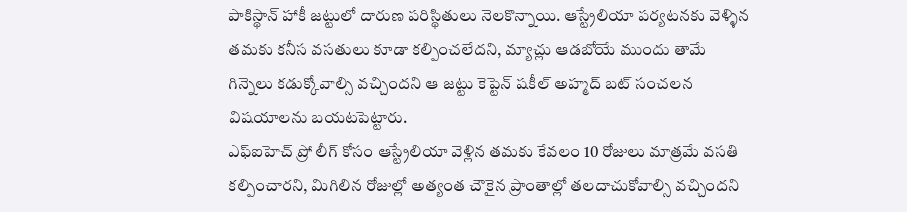పాకిస్థాన్ హాకీ జట్టులో దారుణ పరిస్థితులు నెలకొన్నాయి. ఆస్ట్రేలియా పర్యటనకు వెళ్ళిన తమకు కనీస వసతులు కూడా కల్పించలేదని, మ్యాచ్లు ఆడబోయే ముందు తామే గిన్నెలు కడుక్కోవాల్సి వచ్చిందని ఆ జట్టు కెప్టెన్ షకీల్ అహ్మద్ బట్ సంచలన విషయాలను బయటపెట్టారు.
ఎఫ్ఐహెచ్ ప్రో లీగ్ కోసం ఆస్ట్రేలియా వెళ్లిన తమకు కేవలం 10 రోజులు మాత్రమే వసతి కల్పించారని, మిగిలిన రోజుల్లో అత్యంత చౌకైన ప్రాంతాల్లో తలదాచుకోవాల్సి వచ్చిందని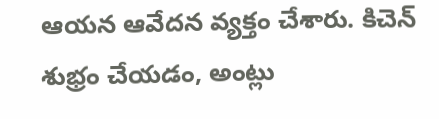ఆయన ఆవేదన వ్యక్తం చేశారు. కిచెన్ శుభ్రం చేయడం, అంట్లు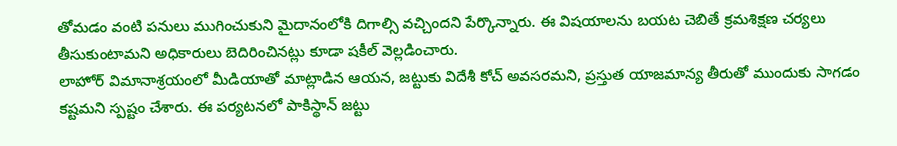తోమడం వంటి పనులు ముగించుకుని మైదానంలోకి దిగాల్సి వచ్చిందని పేర్కొన్నారు. ఈ విషయాలను బయట చెబితే క్రమశిక్షణ చర్యలు తీసుకుంటామని అధికారులు బెదిరించినట్లు కూడా షకీల్ వెల్లడించారు.
లాహోర్ విమానాశ్రయంలో మీడియాతో మాట్లాడిన ఆయన, జట్టుకు విదేశీ కోచ్ అవసరమని, ప్రస్తుత యాజమాన్య తీరుతో ముందుకు సాగడం కష్టమని స్పష్టం చేశారు. ఈ పర్యటనలో పాకిస్థాన్ జట్టు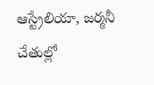ఆస్ట్రేలియా, జర్మనీ చేతుల్లో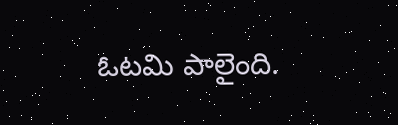ఓటమి పాలైంది.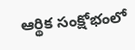ఆర్థిక సంక్షోభంలో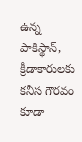ఉన్న పాకిస్థాన్, క్రీడాకారులకు కనీస గౌరవం కూడా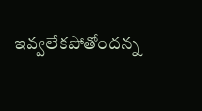ఇవ్వలేకపోతోందన్న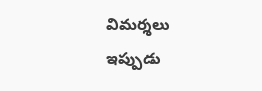విమర్శలు ఇప్పుడు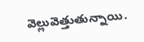వెల్లువెత్తుతున్నాయి.